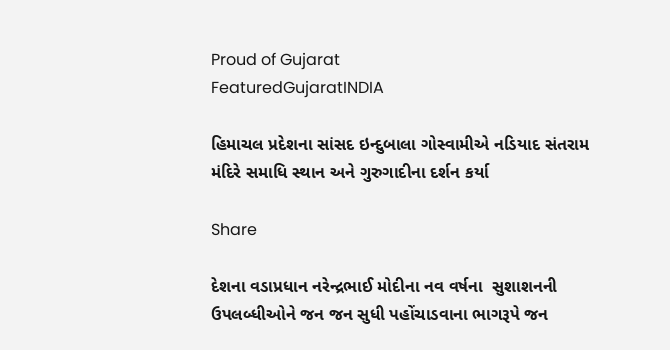Proud of Gujarat
FeaturedGujaratINDIA

હિમાચલ પ્રદેશના સાંસદ ઇન્દુબાલા ગોસ્વામીએ નડિયાદ સંતરામ મંદિરે સમાધિ સ્થાન અને ગુરુગાદીના દર્શન કર્યા

Share

દેશના વડાપ્રધાન નરેન્દ્રભાઈ મોદીના નવ વર્ષના  સુશાશનની ઉપલબ્ધીઓને જન જન સુધી પહોંચાડવાના ભાગરૂપે જન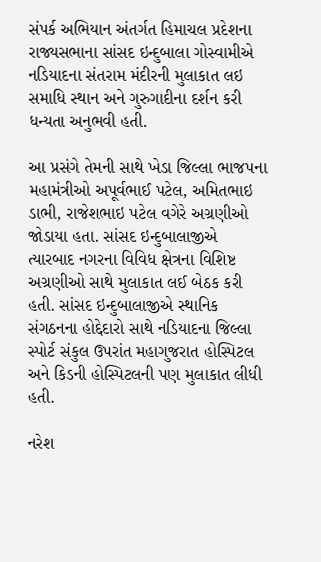સંપર્ક અભિયાન અંતર્ગત હિમાચલ પ્રદેશના રાજ્યસભાના સાંસદ ઇન્દુબાલા ગોસ્વામીએ નડિયાદના સંતરામ મંદીરની મુલાકાત લઇ સમાધિ સ્થાન અને ગુરુગાદીના દર્શન કરી   ધન્યતા અનુભવી હતી.

આ પ્રસંગે તેમની સાથે ખેડા જિલ્લા ભાજપના મહામંત્રીઓ અપૂર્વભાઈ પટેલ, અમિતભાઇ ડાભી, રાજેશભાઇ પટેલ વગેરે અગ્રણીઓ જોડાયા હતા. સાંસદ ઇન્દુબાલાજીએ  ત્યારબાદ નગરના વિવિધ ક્ષેત્રના વિશિષ્ટ અગ્રણીઓ સાથે મુલાકાત લઈ બેઠક કરી હતી. સાંસદ ઇન્દુબાલાજીએ સ્થાનિક સંગઠનના હોદ્દેદારો સાથે નડિયાદના જિલ્લા સ્પોર્ટ સંકુલ ઉપરાંત મહાગુજરાત હોસ્પિટલ અને કિડની હોસ્પિટલની પણ મુલાકાત લીધી હતી.

નરેશ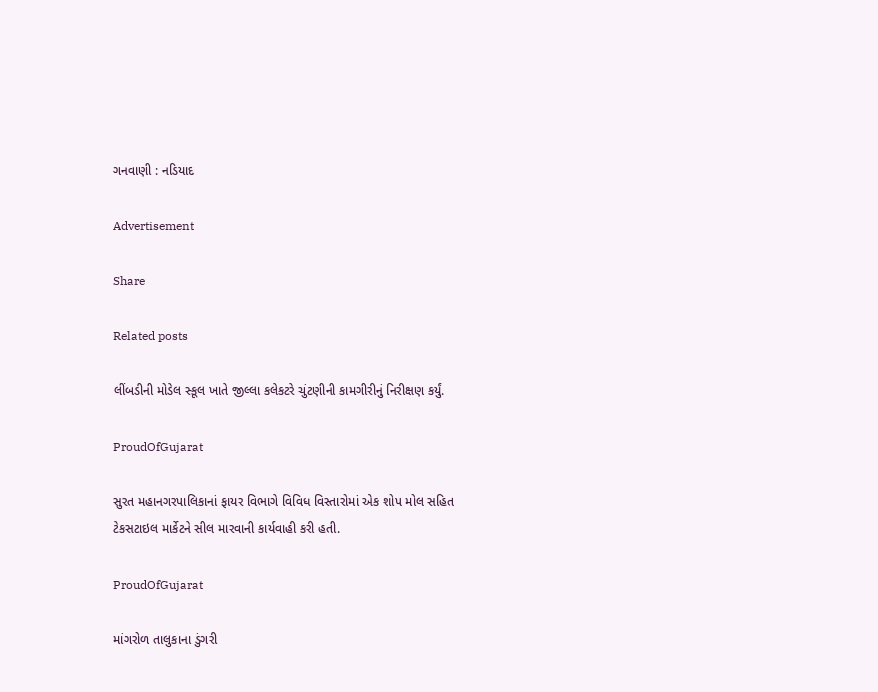ગનવાણી : નડિયાદ

Advertisement

Share

Related posts

લીંબડીની મોડેલ સ્કૂલ ખાતે જીલ્લા કલેકટરે ચુંટણીની કામગીરીનું નિરીક્ષણ કર્યું.

ProudOfGujarat

સુરત મહાનગરપાલિકાનાં ફાયર વિભાગે વિવિધ વિસ્તારોમાં એક શોપ મોલ સહિત ટેકસટાઇલ માર્કેટને સીલ મારવાની કાર્યવાહી કરી હતી.

ProudOfGujarat

માંગરોળ તાલુકાના ડુંગરી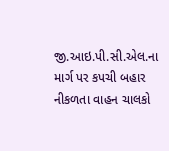જી.આઇ.પી.સી.એલ.ના માર્ગ પર કપચી બહાર નીકળતા વાહન ચાલકો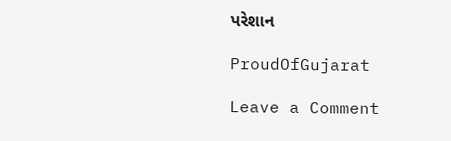પરેશાન

ProudOfGujarat

Leave a Comment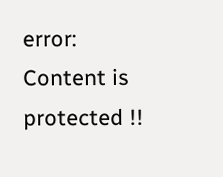error: Content is protected !!